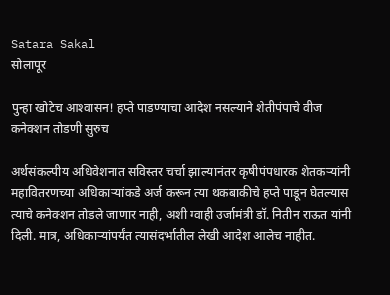Satara Sakal
सोलापूर

पुन्हा खोटेच आश्‍वासन! हप्ते पाडण्याचा आदेश नसल्याने शेतीपंपाचे वीज कनेक्‍शन तोडणी सुरुच

अर्थसंकल्पीय अधिवेशनात सविस्तर चर्चा झाल्यानंतर कृषीपंपधारक शेतकऱ्यांनी महावितरणच्या अधिकाऱ्यांकडे अर्ज करून त्या थकबाकीचे हप्ते पाडून घेतल्यास त्याचे कनेक्‍शन तोडले जाणार नाही, अशी ग्वाही उर्जामंत्री डॉ. नितीन राऊत यांनी दिली. मात्र, अधिकाऱ्यांपर्यंत त्यासंदर्भातील लेखी आदेश आलेच नाहीत.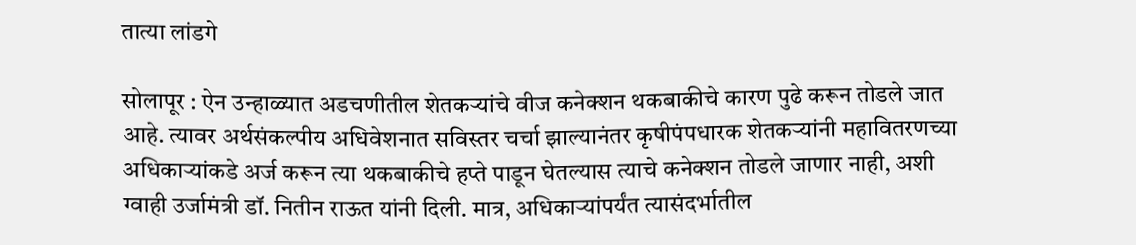तात्या लांडगे

सोलापूर : ऐन उन्हाळ्यात अडचणीतील शेतकऱ्यांचे वीज कनेक्‍शन थकबाकीचे कारण पुढे करून तोडले जात आहे. त्यावर अर्थसंकल्पीय अधिवेशनात सविस्तर चर्चा झाल्यानंतर कृषीपंपधारक शेतकऱ्यांनी महावितरणच्या अधिकाऱ्यांकडे अर्ज करून त्या थकबाकीचे हप्ते पाडून घेतल्यास त्याचे कनेक्‍शन तोडले जाणार नाही, अशी ग्वाही उर्जामंत्री डॉ. नितीन राऊत यांनी दिली. मात्र, अधिकाऱ्यांपर्यंत त्यासंदर्भातील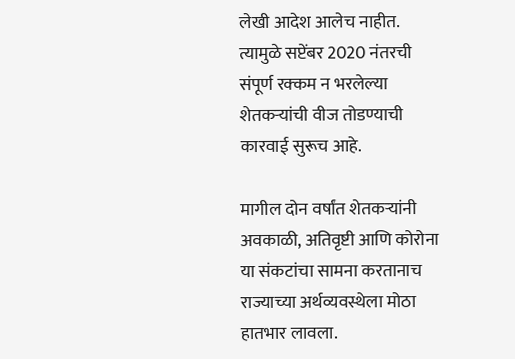लेखी आदेश आलेच नाहीत. त्यामुळे सप्टेंबर 2020 नंतरची संपूर्ण रक्‍कम न भरलेल्या शेतकऱ्यांची वीज तोडण्याची कारवाई सुरूच आहे.

मागील दोन वर्षांत शेतकऱ्यांनी अवकाळी, अतिवृष्टी आणि कोरोना या संकटांचा सामना करतानाच राज्याच्या अर्थव्यवस्थेला मोठा हातभार लावला.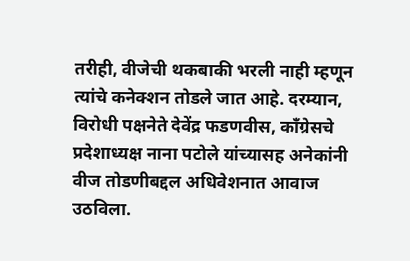तरीही, वीजेची थकबाकी भरली नाही म्हणून त्यांचे कनेक्‍शन तोडले जात आहे. दरम्यान, विरोधी पक्षनेते देवेंद्र फडणवीस, कॉंग्रेसचे प्रदेशाध्यक्ष नाना पटोले यांच्यासह अनेकांनी वीज तोडणीबद्दल अधिवेशनात आवाज उठविला.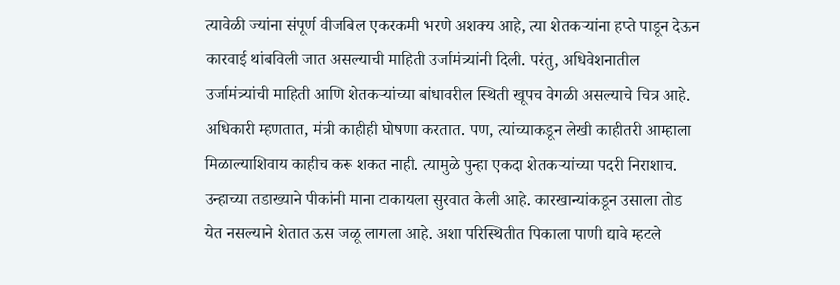त्यावेळी ज्यांना संपूर्ण वीजबिल एकरकमी भरणे अशक्‍य आहे, त्या शेतकऱ्यांना हप्ते पाडून देऊन कारवाई थांबविली जात असल्याची माहिती उर्जामंत्र्यांनी दिली. परंतु, अधिवेशनातील उर्जामंत्र्यांची माहिती आणि शेतकऱ्यांच्या बांधावरील स्थिती खूपच वेगळी असल्याचे चित्र आहे. अधिकारी म्हणतात, मंत्री काहीही घोषणा करतात. पण, त्यांच्याकडून लेखी काहीतरी आम्हाला मिळाल्याशिवाय काहीच करू शकत नाही. त्यामुळे पुन्हा एकदा शेतकऱ्यांच्या पदरी निराशाच. उन्हाच्या तडाख्याने पीकांनी माना टाकायला सुरवात केली आहे. कारखान्यांकडून उसाला तोड येत नसल्याने शेतात ऊस जळू लागला आहे. अशा परिस्थितीत पिकाला पाणी द्यावे म्हटले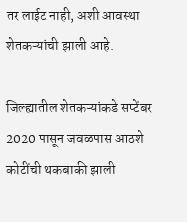तर लाईट नाही, अशी आवस्था शेतकऱ्यांची झाली आहे.

जिल्ह्यातील शेतकऱ्यांकडे सप्टेंबर 2020 पासून जवळपास आठशे कोटींची थकबाकी झाली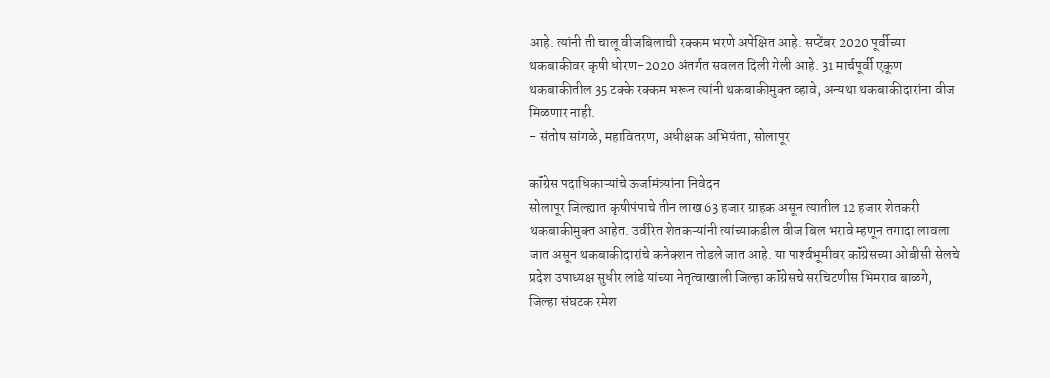आहे. त्यांनी ती चालू वीजबिलाची रक्‍कम भरणे अपेक्षित आहे. सप्टेंबर 2020 पूर्वीच्या थकबाकीवर कृषी धोरण-2020 अंतर्गत सवलत दिली गेली आहे. 31 मार्चपूर्वी एकूण थकबाकीतील 35 टक्‍के रक्‍कम भरून त्यांनी थकबाकीमुक्‍त व्हावे, अन्यथा थकबाकीदारांना वीज मिळणार नाही.
- संतोष सांगळे, महावितरण, अधीक्षक अभियंता, सोलापूर

कॉंग्रेस पदाधिकाऱ्यांचे ऊर्जामंत्र्यांना निवेदन
सोलापूर जिल्ह्यात कृषीपंपाचे तीन लाख 63 हजार ग्राहक असून त्यातील 12 हजार शेतकरी थकबाकीमुक्‍त आहेत. उर्वरित शेतकऱ्यांनी त्यांच्याकडील वीज बिल भरावे म्हणून तगादा लावला जात असून थकबाकीदारांचे कनेक्‍शन तोडले जात आहे. या पार्श्‍वभूमीवर कॉंग्रेसच्या ओबीसी सेलचे प्रदेश उपाध्यक्ष सुधीर लांडे यांच्या नेतृत्वाखाली जिल्हा कॉंग्रेसचे सरचिटणीस भिमराव बाळगे, जिल्हा संघटक रमेश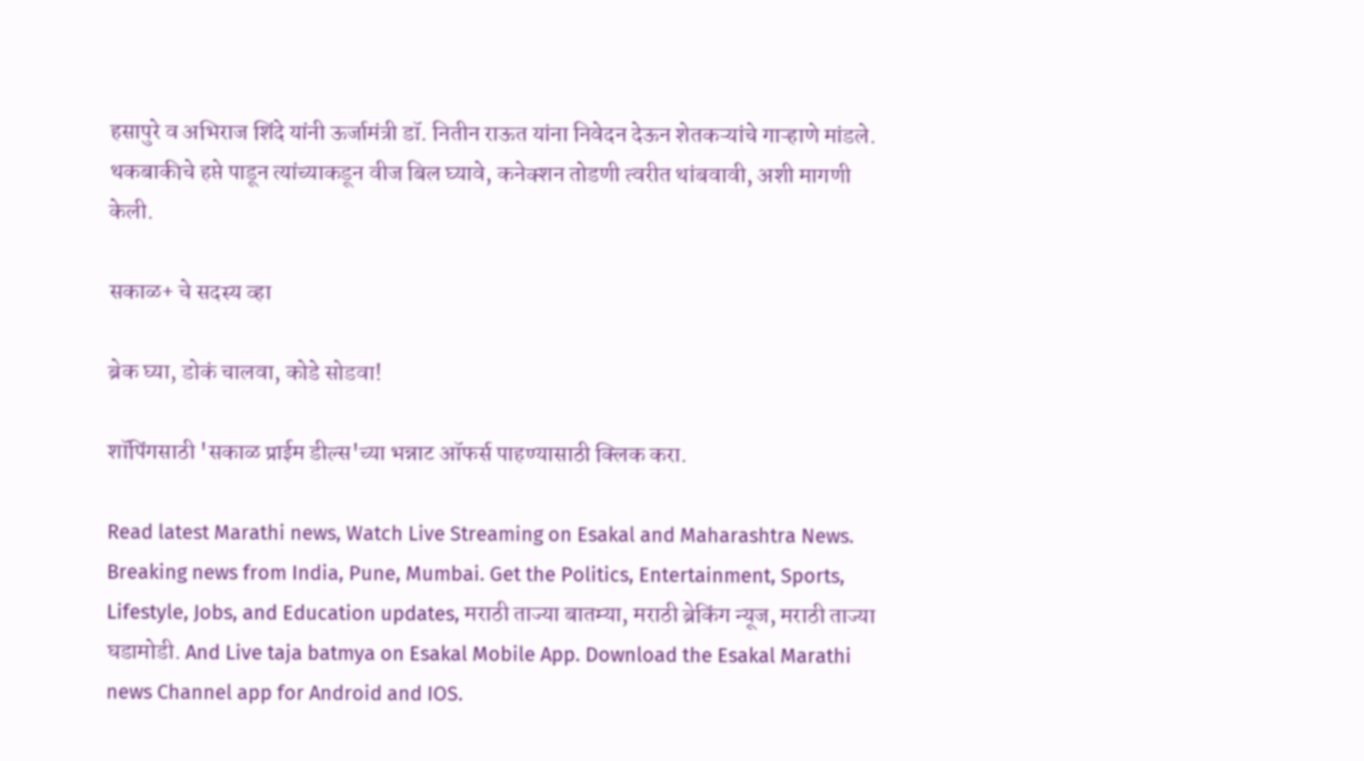हसापुरे व अभिराज शिंदे यांनी ऊर्जामंत्री डॉ. नितीन राऊत यांना निवेदन देऊन शेतकऱ्यांचे गाऱ्हाणे मांडले. थकबाकीचे हप्ते पाडून त्यांच्याकडून वीज बिल घ्यावे, कनेक्‍शन तोडणी त्वरीत थांबवावी, अशी मागणी केली.

सकाळ+ चे सदस्य व्हा

ब्रेक घ्या, डोकं चालवा, कोडे सोडवा!

शॉपिंगसाठी 'सकाळ प्राईम डील्स'च्या भन्नाट ऑफर्स पाहण्यासाठी क्लिक करा.

Read latest Marathi news, Watch Live Streaming on Esakal and Maharashtra News. Breaking news from India, Pune, Mumbai. Get the Politics, Entertainment, Sports, Lifestyle, Jobs, and Education updates, मराठी ताज्या बातम्या, मराठी ब्रेकिंग न्यूज, मराठी ताज्या घडामोडी. And Live taja batmya on Esakal Mobile App. Download the Esakal Marathi news Channel app for Android and IOS.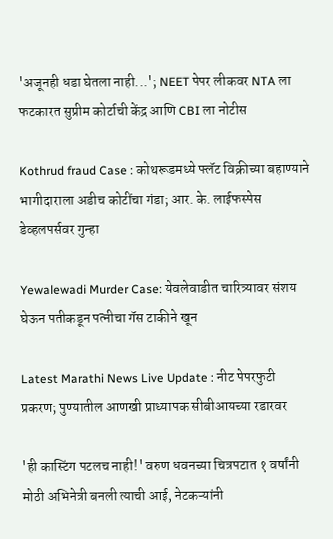'अजूनही धडा घेतला नाही...'; NEET पेपर लीकवर NTA ला फटकारत सुप्रीम कोर्टाची केंद्र आणि CBI ला नोटीस

Kothrud fraud Case : कोथरूडमध्ये फ्लॅट विक्रीच्या बहाण्याने भागीदाराला अडीच कोटींचा गंडा; आर. के. लाईफस्पेस डेव्हलपर्सवर गुन्हा

Yewalewadi Murder Case: येवलेवाडीत चारित्र्यावर संशय घेऊन पतीकडून पत्नीचा गॅस टाकीने खून

Latest Marathi News Live Update : नीट पेपरफुटी प्रकरण; पुण्यातील आणखी प्राध्यापक सीबीआयच्या रडारवर

'ही कास्टिंग पटलच नाही!' वरुण धवनच्या चित्रपटात १ वर्षांनी मोठी अभिनेत्री बनली त्याची आई, नेटकऱ्यांनी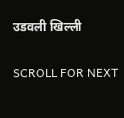उडवली खिल्ली

SCROLL FOR NEXT